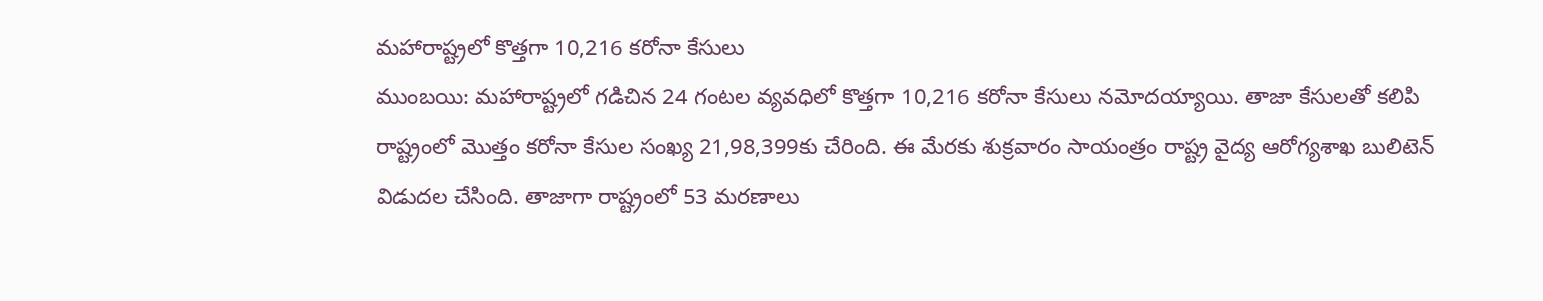మహారాష్ట్రలో కొత్తగా 10,216 కరోనా కేసులు
ముంబయి: మహారాష్ట్రలో గడిచిన 24 గంటల వ్యవధిలో కొత్తగా 10,216 కరోనా కేసులు నమోదయ్యాయి. తాజా కేసులతో కలిపి రాష్ట్రంలో మొత్తం కరోనా కేసుల సంఖ్య 21,98,399కు చేరింది. ఈ మేరకు శుక్రవారం సాయంత్రం రాష్ట్ర వైద్య ఆరోగ్యశాఖ బులిటెన్ విడుదల చేసింది. తాజాగా రాష్ట్రంలో 53 మరణాలు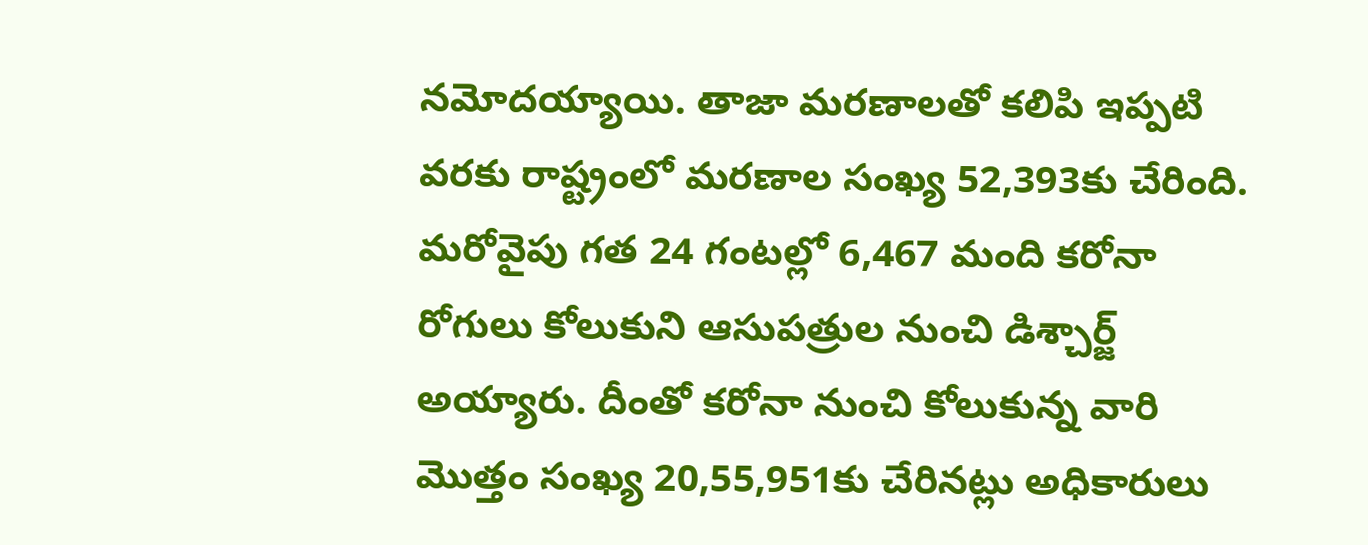నమోదయ్యాయి. తాజా మరణాలతో కలిపి ఇప్పటి వరకు రాష్ట్రంలో మరణాల సంఖ్య 52,393కు చేరింది. మరోవైపు గత 24 గంటల్లో 6,467 మంది కరోనా రోగులు కోలుకుని ఆసుపత్రుల నుంచి డిశ్చార్జ్ అయ్యారు. దీంతో కరోనా నుంచి కోలుకున్న వారి మొత్తం సంఖ్య 20,55,951కు చేరినట్లు అధికారులు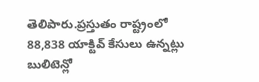తెలిపారు.ప్రస్తుతం రాష్ట్రంలో 88,838 యాక్టివ్ కేసులు ఉన్నట్లు బులిటెన్లో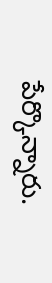పేర్కొన్నారు.